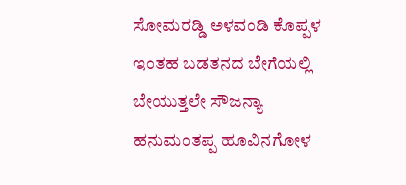ಸೋಮರಡ್ಡಿ ಅಳವಂಡಿ ಕೊಪ್ಪಳ
ಇಂತಹ ಬಡತನದ ಬೇಗೆಯಲ್ಲಿ ಬೇಯುತ್ತಲೇ ಸೌಜನ್ಯಾ ಹನುಮಂತಪ್ಪ ಹೂವಿನಗೋಳ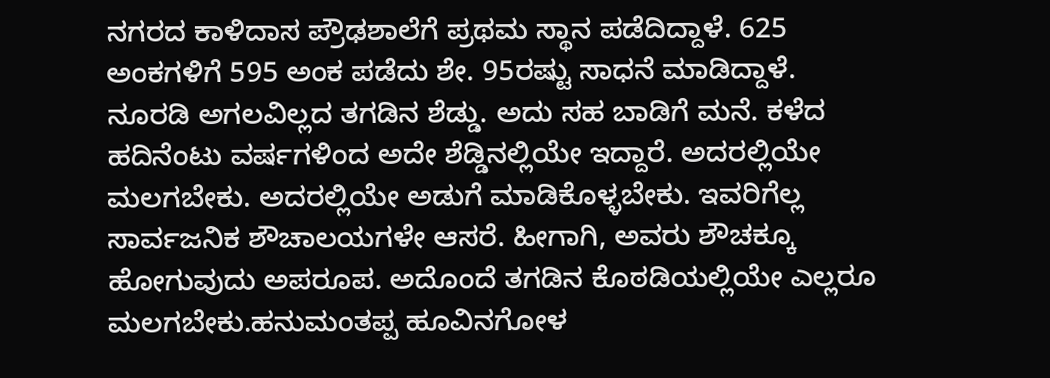ನಗರದ ಕಾಳಿದಾಸ ಪ್ರೌಢಶಾಲೆಗೆ ಪ್ರಥಮ ಸ್ಥಾನ ಪಡೆದಿದ್ದಾಳೆ. 625 ಅಂಕಗಳಿಗೆ 595 ಅಂಕ ಪಡೆದು ಶೇ. 95ರಷ್ಟು ಸಾಧನೆ ಮಾಡಿದ್ದಾಳೆ.
ನೂರಡಿ ಅಗಲವಿಲ್ಲದ ತಗಡಿನ ಶೆಡ್ಡು. ಅದು ಸಹ ಬಾಡಿಗೆ ಮನೆ. ಕಳೆದ ಹದಿನೆಂಟು ವರ್ಷಗಳಿಂದ ಅದೇ ಶೆಡ್ಡಿನಲ್ಲಿಯೇ ಇದ್ದಾರೆ. ಅದರಲ್ಲಿಯೇ ಮಲಗಬೇಕು. ಅದರಲ್ಲಿಯೇ ಅಡುಗೆ ಮಾಡಿಕೊಳ್ಳಬೇಕು. ಇವರಿಗೆಲ್ಲ ಸಾರ್ವಜನಿಕ ಶೌಚಾಲಯಗಳೇ ಆಸರೆ. ಹೀಗಾಗಿ, ಅವರು ಶೌಚಕ್ಕೂ ಹೋಗುವುದು ಅಪರೂಪ. ಅದೊಂದೆ ತಗಡಿನ ಕೊಠಡಿಯಲ್ಲಿಯೇ ಎಲ್ಲರೂ ಮಲಗಬೇಕು.ಹನುಮಂತಪ್ಪ ಹೂವಿನಗೋಳ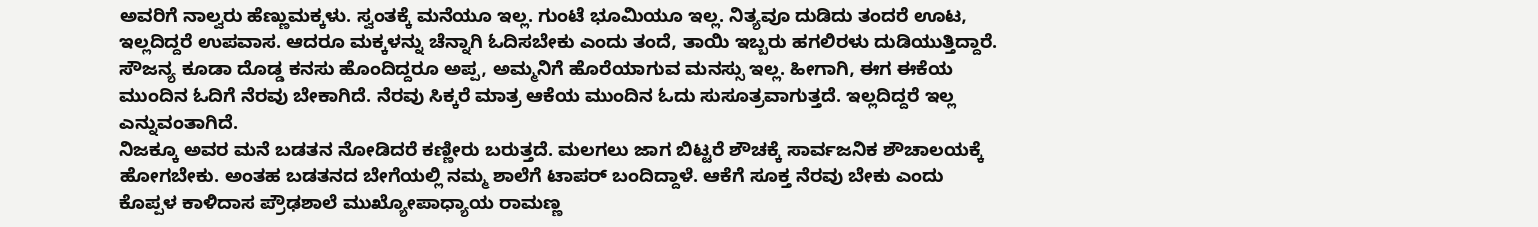ಅವರಿಗೆ ನಾಲ್ವರು ಹೆಣ್ಣುಮಕ್ಕಳು. ಸ್ವಂತಕ್ಕೆ ಮನೆಯೂ ಇಲ್ಲ. ಗುಂಟೆ ಭೂಮಿಯೂ ಇಲ್ಲ. ನಿತ್ಯವೂ ದುಡಿದು ತಂದರೆ ಊಟ, ಇಲ್ಲದಿದ್ದರೆ ಉಪವಾಸ. ಆದರೂ ಮಕ್ಕಳನ್ನು ಚೆನ್ನಾಗಿ ಓದಿಸಬೇಕು ಎಂದು ತಂದೆ, ತಾಯಿ ಇಬ್ಬರು ಹಗಲಿರಳು ದುಡಿಯುತ್ತಿದ್ದಾರೆ.
ಸೌಜನ್ಯ ಕೂಡಾ ದೊಡ್ಡ ಕನಸು ಹೊಂದಿದ್ದರೂ ಅಪ್ಪ, ಅಮ್ಮನಿಗೆ ಹೊರೆಯಾಗುವ ಮನಸ್ಸು ಇಲ್ಲ. ಹೀಗಾಗಿ, ಈಗ ಈಕೆಯ ಮುಂದಿನ ಓದಿಗೆ ನೆರವು ಬೇಕಾಗಿದೆ. ನೆರವು ಸಿಕ್ಕರೆ ಮಾತ್ರ ಆಕೆಯ ಮುಂದಿನ ಓದು ಸುಸೂತ್ರವಾಗುತ್ತದೆ. ಇಲ್ಲದಿದ್ದರೆ ಇಲ್ಲ ಎನ್ನುವಂತಾಗಿದೆ.
ನಿಜಕ್ಕೂ ಅವರ ಮನೆ ಬಡತನ ನೋಡಿದರೆ ಕಣ್ಣೀರು ಬರುತ್ತದೆ. ಮಲಗಲು ಜಾಗ ಬಿಟ್ಟರೆ ಶೌಚಕ್ಕೆ ಸಾರ್ವಜನಿಕ ಶೌಚಾಲಯಕ್ಕೆ ಹೋಗಬೇಕು. ಅಂತಹ ಬಡತನದ ಬೇಗೆಯಲ್ಲಿ ನಮ್ಮ ಶಾಲೆಗೆ ಟಾಪರ್ ಬಂದಿದ್ದಾಳೆ. ಆಕೆಗೆ ಸೂಕ್ತ ನೆರವು ಬೇಕು ಎಂದು ಕೊಪ್ಪಳ ಕಾಳಿದಾಸ ಪ್ರೌಢಶಾಲೆ ಮುಖ್ಯೋಪಾಧ್ಯಾಯ ರಾಮಣ್ಣ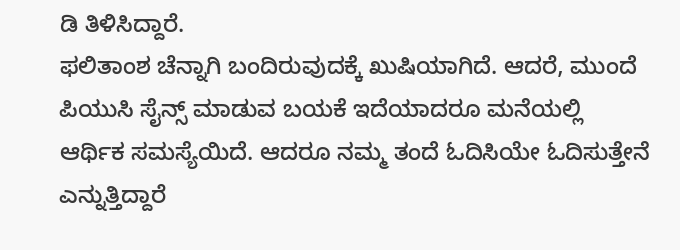ಡಿ ತಿಳಿಸಿದ್ದಾರೆ.
ಫಲಿತಾಂಶ ಚೆನ್ನಾಗಿ ಬಂದಿರುವುದಕ್ಕೆ ಖುಷಿಯಾಗಿದೆ. ಆದರೆ, ಮುಂದೆ ಪಿಯುಸಿ ಸೈನ್ಸ್ ಮಾಡುವ ಬಯಕೆ ಇದೆಯಾದರೂ ಮನೆಯಲ್ಲಿ ಆರ್ಥಿಕ ಸಮಸ್ಯೆಯಿದೆ. ಆದರೂ ನಮ್ಮ ತಂದೆ ಓದಿಸಿಯೇ ಓದಿಸುತ್ತೇನೆ ಎನ್ನುತ್ತಿದ್ದಾರೆ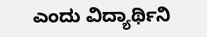ಎಂದು ವಿದ್ಯಾರ್ಥಿನಿ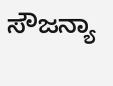ಸೌಜನ್ಯಾ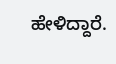ಹೇಳಿದ್ದಾರೆ.